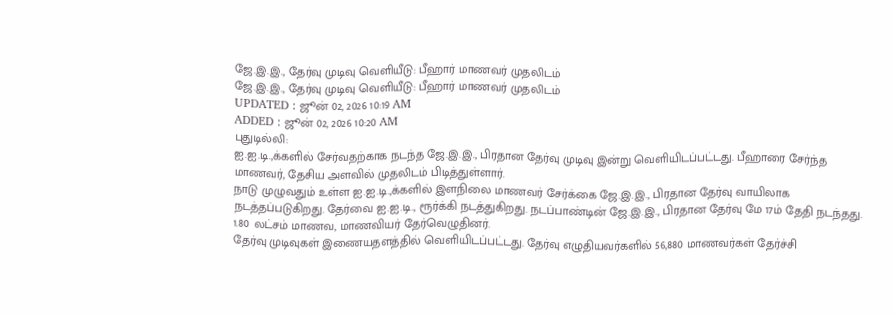ஜே.இ.இ., தேர்வு முடிவு வெளியீடு: பீஹார் மாணவர் முதலிடம்
ஜே.இ.இ., தேர்வு முடிவு வெளியீடு: பீஹார் மாணவர் முதலிடம்
UPDATED : ஜூன் 02, 2026 10:19 AM
ADDED : ஜூன் 02, 2026 10:20 AM
புதுடில்லி:
ஐ.ஐ.டி.,க்களில் சேர்வதற்காக நடந்த ஜே.இ.இ., பிரதான தேர்வு முடிவு இன்று வெளியிடப்பட்டது. பீஹாரை சேர்ந்த மாணவர், தேசிய அளவில் முதலிடம் பிடித்துள்ளார்.
நாடு முழுவதும் உள்ள ஐ.ஐ.டி.,க்களில் இளநிலை மாணவர் சேர்க்கை ஜே.இ.இ., பிரதான தேர்வு வாயிலாக நடத்தப்படுகிறது. தேர்வை ஐ.ஐ.டி., ரூர்க்கி நடத்துகிறது. நடப்பாண்டின் ஜே.இ.இ., பிரதான தேர்வு மே 17ம் தேதி நடந்தது. 1.80 லட்சம் மாணவ, மாணவியர் தேர்வெழுதினர்.
தேர்வு முடிவுகள் இணையதளத்தில் வெளியிடப்பட்டது. தேர்வு எழுதியவர்களில் 56,880 மாணவர்கள் தேர்ச்சி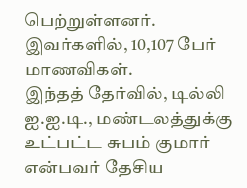பெற்றுள்ளனர். இவர்களில், 10,107 பேர் மாணவிகள்.
இந்தத் தேர்வில், டில்லி ஐ.ஐ.டி., மண்டலத்துக்கு உட்பட்ட சுபம் குமார் என்பவர் தேசிய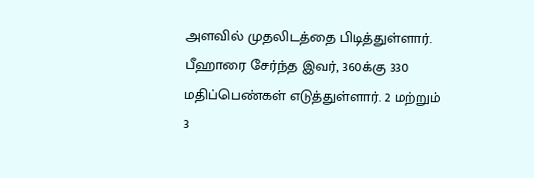அளவில் முதலிடத்தை பிடித்துள்ளார். பீஹாரை சேர்ந்த இவர், 360க்கு 330 மதிப்பெண்கள் எடுத்துள்ளார். 2 மற்றும் 3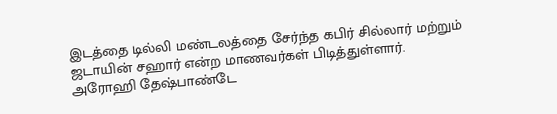இடத்தை டில்லி மண்டலத்தை சேர்ந்த கபிர் சில்லார் மற்றும் ஜடாயின் சஹார் என்ற மாணவர்கள் பிடித்துள்ளார்.
அரோஹி தேஷ்பாண்டே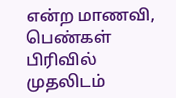என்ற மாணவி, பெண்கள் பிரிவில் முதலிடம்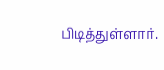பிடித்துள்ளார்.